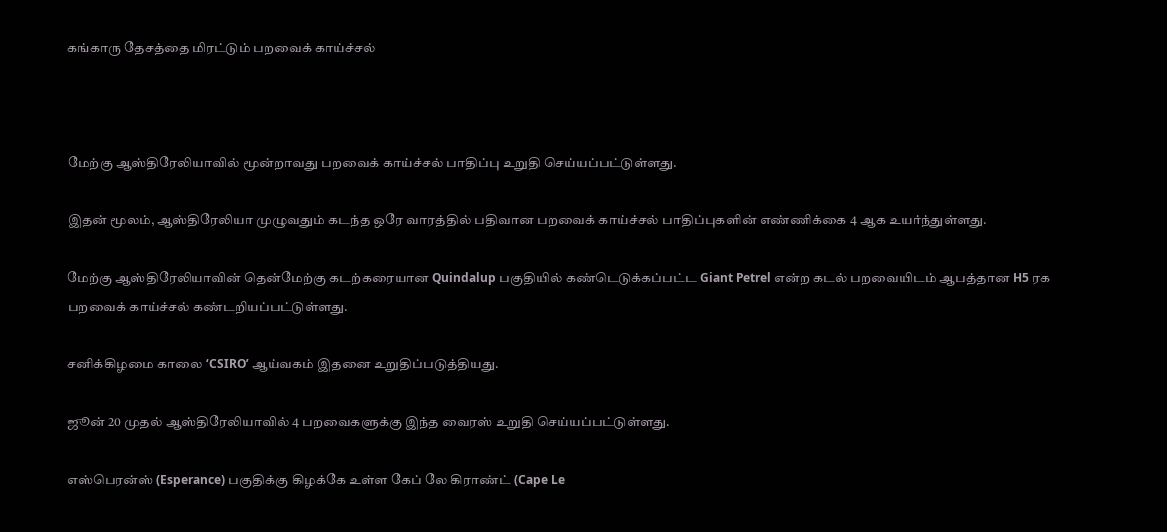கங்காரு தேசத்தை மிரட்டும் பறவைக் காய்ச்சல்



மேற்கு ஆஸ்திரேலியாவில் மூன்றாவது பறவைக் காய்ச்சல் பாதிப்பு உறுதி செய்யப்பட்டுள்ளது.

இதன் மூலம், ஆஸ்திரேலியா முழுவதும் கடந்த ஒரே வாரத்தில் பதிவான பறவைக் காய்ச்சல் பாதிப்புகளின் எண்ணிக்கை 4 ஆக உயர்ந்துள்ளது.

மேற்கு ஆஸ்திரேலியாவின் தென்மேற்கு கடற்கரையான Quindalup பகுதியில் கண்டெடுக்கப்பட்ட Giant Petrel என்ற கடல் பறவையிடம் ஆபத்தான H5 ரக பறவைக் காய்ச்சல் கண்டறியப்பட்டுள்ளது.

சனிக்கிழமை காலை ‘CSIRO’ ஆய்வகம் இதனை உறுதிப்படுத்தியது.

ஜூன் 20 முதல் ஆஸ்திரேலியாவில் 4 பறவைகளுக்கு இந்த வைரஸ் உறுதி செய்யப்பட்டுள்ளது.

எஸ்பெரன்ஸ் (Esperance) பகுதிக்கு கிழக்கே உள்ள கேப் லே கிராண்ட் (Cape Le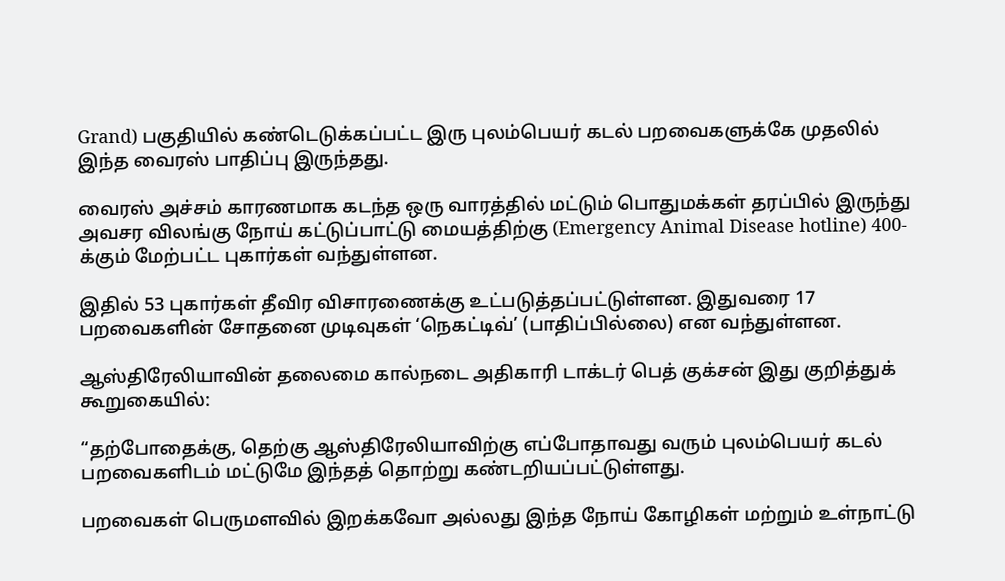Grand) பகுதியில் கண்டெடுக்கப்பட்ட இரு புலம்பெயர் கடல் பறவைகளுக்கே முதலில் இந்த வைரஸ் பாதிப்பு இருந்தது.

வைரஸ் அச்சம் காரணமாக கடந்த ஒரு வாரத்தில் மட்டும் பொதுமக்கள் தரப்பில் இருந்து அவசர விலங்கு நோய் கட்டுப்பாட்டு மையத்திற்கு (Emergency Animal Disease hotline) 400-க்கும் மேற்பட்ட புகார்கள் வந்துள்ளன.

இதில் 53 புகார்கள் தீவிர விசாரணைக்கு உட்படுத்தப்பட்டுள்ளன. இதுவரை 17 பறவைகளின் சோதனை முடிவுகள் ‘நெகட்டிவ்’ (பாதிப்பில்லை) என வந்துள்ளன.

ஆஸ்திரேலியாவின் தலைமை கால்நடை அதிகாரி டாக்டர் பெத் குக்சன் இது குறித்துக் கூறுகையில்:

“தற்போதைக்கு, தெற்கு ஆஸ்திரேலியாவிற்கு எப்போதாவது வரும் புலம்பெயர் கடல் பறவைகளிடம் மட்டுமே இந்தத் தொற்று கண்டறியப்பட்டுள்ளது.

பறவைகள் பெருமளவில் இறக்கவோ அல்லது இந்த நோய் கோழிகள் மற்றும் உள்நாட்டு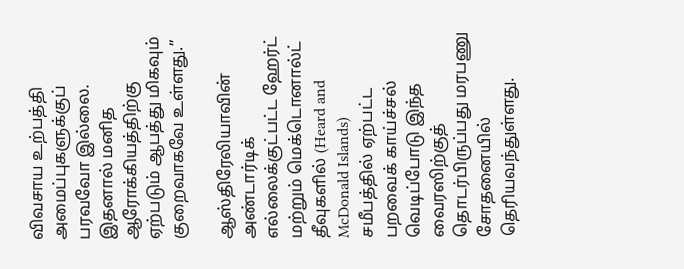விவசாய உற்பத்தி அமைப்புகளுக்குப் பரவவோ இல்லை. இதனால் மனித ஆரோக்கியத்திற்கு ஏற்படும் ஆபத்து மிகவும் குறைவாகவே உள்ளது.”

ஆஸ்திரேலியாவின் அண்டார்டிக் எல்லைக்குட்பட்ட ஹேர்ட் மற்றும் மெக்டொனால்ட் தீவுகளில் (Heard and McDonald Islands) சமீபத்தில் ஏற்பட்ட பறவைக் காய்ச்சல் வெடிப்போடு இந்த வைரஸிற்குத் தொடர்பிருப்பது மரபணு சோதனையில் தெரியவந்துள்ளது.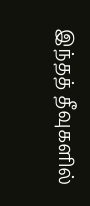இந்தத் தீவுகளில்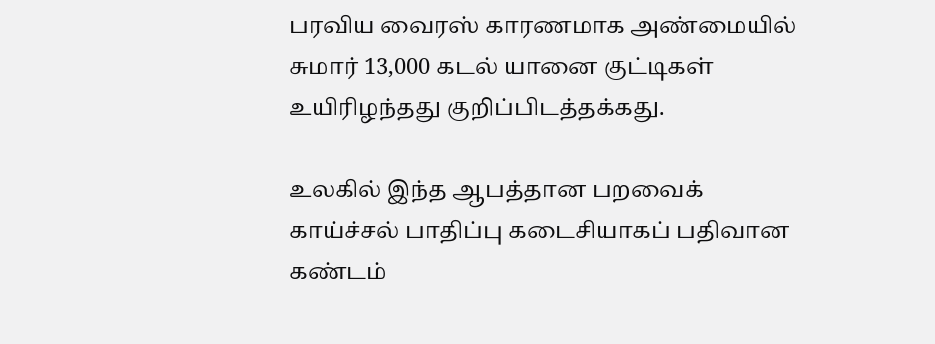பரவிய வைரஸ் காரணமாக அண்மையில் சுமார் 13,000 கடல் யானை குட்டிகள் உயிரிழந்தது குறிப்பிடத்தக்கது.

உலகில் இந்த ஆபத்தான பறவைக் காய்ச்சல் பாதிப்பு கடைசியாகப் பதிவான கண்டம்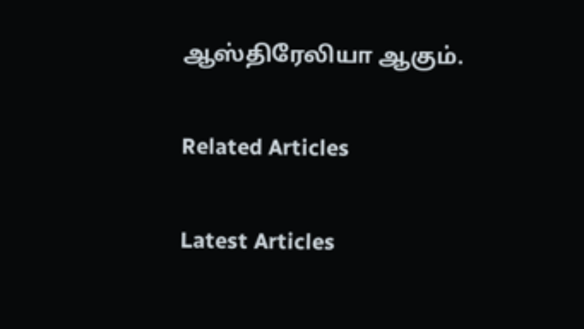ஆஸ்திரேலியா ஆகும்.

Related Articles

Latest Articles